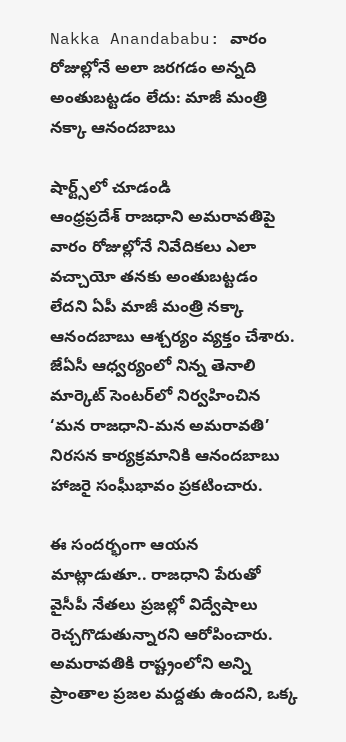Nakka Anandababu: వారం రోజుల్లోనే అలా జరగడం అన్నది అంతుబట్టడం లేదు: మాజీ మంత్రి నక్కా ఆనందబాబు

షార్ట్స్‌లో చూడండి
ఆంధ్రప్రదేశ్ రాజధాని అమరావతిపై వారం రోజుల్లోనే నివేదికలు ఎలా వచ్చాయో తనకు అంతుబట్టడం లేదని ఏపీ మాజీ మంత్రి నక్కా ఆనందబాబు ఆశ్చర్యం వ్యక్తం చేశారు. జేఏసీ ఆధ్వర్యంలో నిన్న తెనాలి మార్కెట్ సెంటర్‌లో నిర్వహించిన ‘మన రాజధాని-మన అమరావతి’ నిరసన కార్యక్రమానికి ఆనందబాబు హాజరై సంఘీభావం ప్రకటించారు.

ఈ సందర్భంగా ఆయన మాట్లాడుతూ.. రాజధాని పేరుతో వైసీపీ నేతలు ప్రజల్లో విద్వేషాలు రెచ్చగొడుతున్నారని ఆరోపించారు. అమరావతికి రాష్ట్రంలోని అన్ని ప్రాంతాల ప్రజల మద్దతు ఉందని, ఒక్క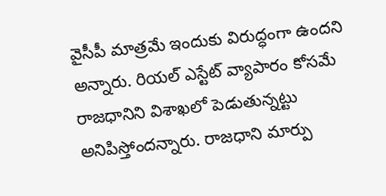వైసీపీ మాత్రమే ఇందుకు విరుద్ధంగా ఉందని అన్నారు. రియల్ ఎస్టేట్ వ్యాపారం కోసమే రాజధానిని విశాఖలో పెడుతున్నట్టు అనిపిస్తోందన్నారు. రాజధాని మార్పు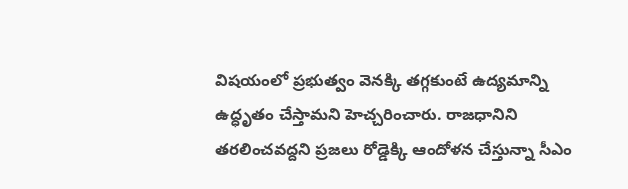విషయంలో ప్రభుత్వం వెనక్కి తగ్గకుంటే ఉద్యమాన్ని ఉద్ధృతం చేస్తామని హెచ్చరించారు. రాజధానిని తరలించవద్దని ప్రజలు రోడ్డెక్కి ఆందోళన చేస్తున్నా సీఎం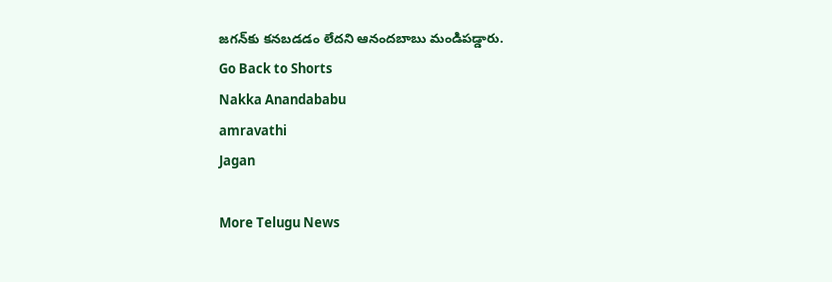జగన్‌కు కనబడడం లేదని ఆనందబాబు మండిపడ్డారు.
Go Back to Shorts
Nakka Anandababu
amravathi
Jagan

More Telugu News